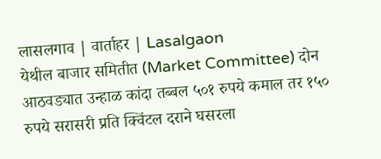लासलगाव | वार्ताहर | Lasalgaon
येथील बाजार समितीत (Market Committee) दोन आठवड्यात उन्हाळ कांदा तब्बल ५०१ रुपये कमाल तर १५० रुपये सरासरी प्रति क्विंटल दराने घसरला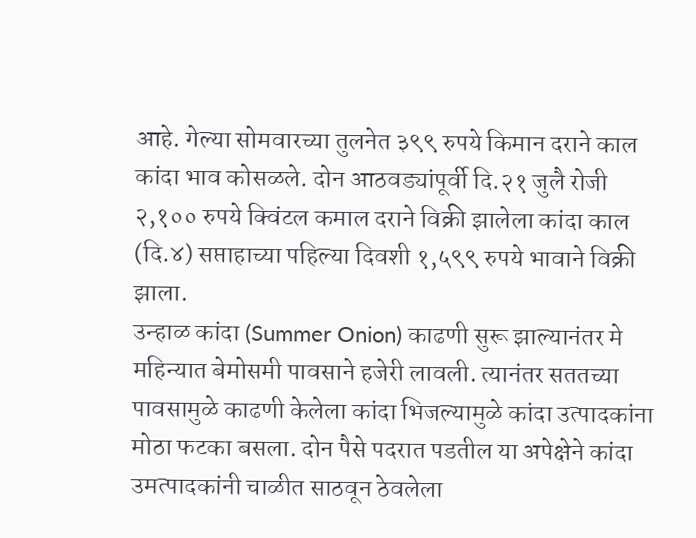आहे. गेल्या सोमवारच्या तुलनेत ३९९ रुपये किमान दराने काल कांदा भाव कोसळले. दोन आठवड्यांपूर्वी दि.२१ जुलै रोजी २,१०० रुपये क्विंटल कमाल दराने विक्री झालेला कांदा काल (दि.४) सप्ताहाच्या पहिल्या दिवशी १,५९९ रुपये भावाने विक्री झाला.
उन्हाळ कांदा (Summer Onion) काढणी सुरू झाल्यानंतर मे महिन्यात बेमोसमी पावसाने हजेरी लावली. त्यानंतर सततच्या पावसामुळे काढणी केलेला कांदा भिजल्यामुळे कांदा उत्पादकांना मोठा फटका बसला. दोन पैसे पदरात पडतील या अपेक्षेने कांदा उमत्पादकांनी चाळीत साठवून ठेवलेला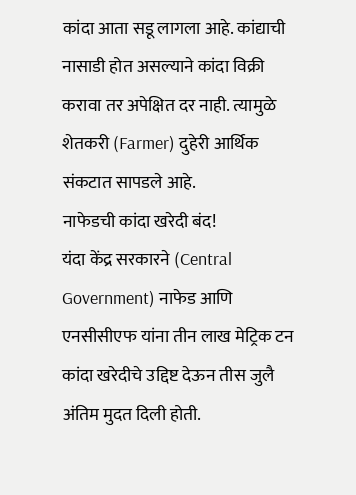कांदा आता सडू लागला आहे. कांद्याची नासाडी होत असल्याने कांदा विक्री करावा तर अपेक्षित दर नाही. त्यामुळे शेतकरी (Farmer) दुहेरी आर्थिक संकटात सापडले आहे.
नाफेडची कांदा खरेदी बंद!
यंदा केंद्र सरकारने (Central Government) नाफेड आणि एनसीसीएफ यांना तीन लाख मेट्रिक टन कांदा खरेदीचे उद्दिष्ट देऊन तीस जुलै अंतिम मुदत दिली होती.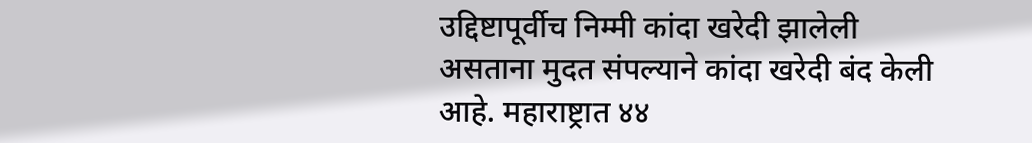उद्दिष्टापूर्वीच निम्मी कांदा खरेदी झालेली असताना मुदत संपल्याने कांदा खरेदी बंद केली आहे. महाराष्ट्रात ४४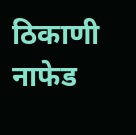ठिकाणी नाफेड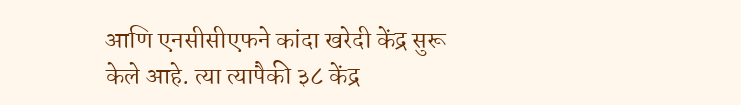आणि एनसीसीएफने कांदा खरेदी केंद्र सुरू केले आहे. त्या त्यापैकी ३८ केंद्र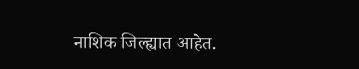नाशिक जिल्ह्यात आहेत.